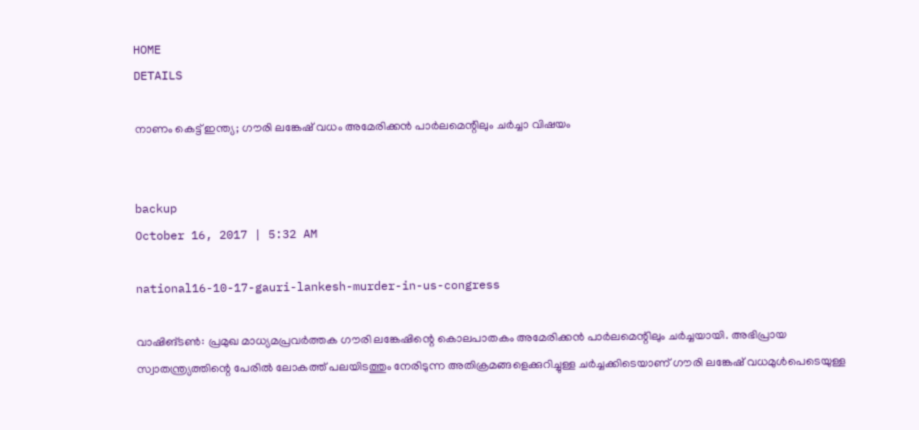HOME
DETAILS

നാണം കെട്ട് ഇന്ത്യ; ഗൗരി ലങ്കേഷ് വധം അമേരിക്കന്‍ പാര്‍ലമെന്റിലും ചര്‍ച്ചാ വിഷയം


backup
October 16, 2017 | 5:32 AM

national16-10-17-gauri-lankesh-murder-in-us-congress

വാഷിങ്ടണ്‍: പ്രമുഖ മാധ്യമപ്രവര്‍ത്തക ഗൗരി ലങ്കേഷിന്റെ കൊലപാതകം അമേരിക്കന്‍ പാര്‍ലമെന്റിലും ചര്‍ച്ചയായി. അഭിപ്രായ സ്വാതന്ത്ര്യത്തിന്റെ പേരില്‍ ലോകത്ത് പലയിടത്തും നേരിടുന്ന അതിക്രമങ്ങളെക്കുറിച്ചുള്ള ചര്‍ച്ചക്കിടെയാണ് ഗൗരി ലങ്കേഷ് വധമുള്‍പെടെയുള്ള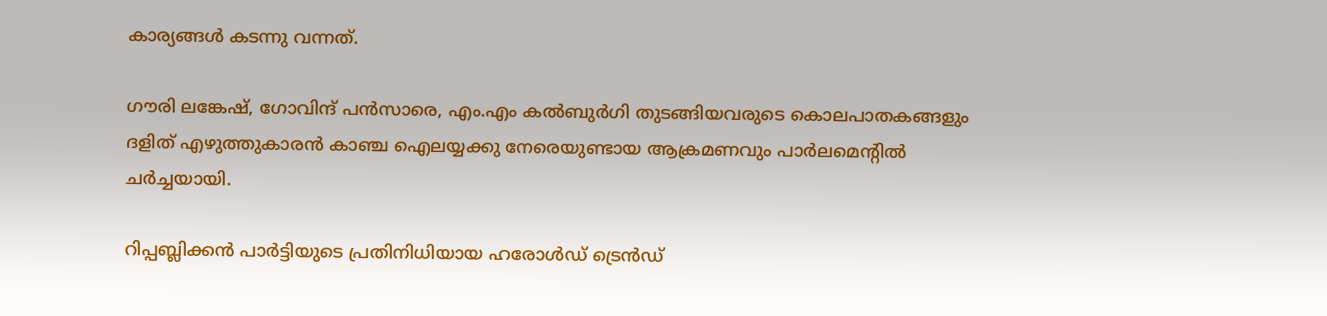കാര്യങ്ങള്‍ കടന്നു വന്നത്.

ഗൗരി ലങ്കേഷ്, ഗോവിന്ദ് പന്‍സാരെ, എം.എം കല്‍ബുര്‍ഗി തുടങ്ങിയവരുടെ കൊലപാതകങ്ങളും ദളിത് എഴുത്തുകാരന്‍ കാഞ്ച ഐലയ്യക്കു നേരെയുണ്ടായ ആക്രമണവും പാര്‍ലമെന്റില്‍ ചര്‍ച്ചയായി.

റിപ്പബ്ലിക്കന്‍ പാര്‍ട്ടിയുടെ പ്രതിനിധിയായ ഹരോള്‍ഡ് ട്രെന്‍ഡ്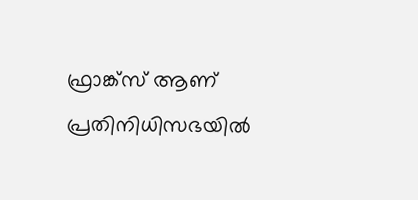ഫ്രാങ്ക്‌സ് ആണ് പ്രതിനിധിസഭയില്‍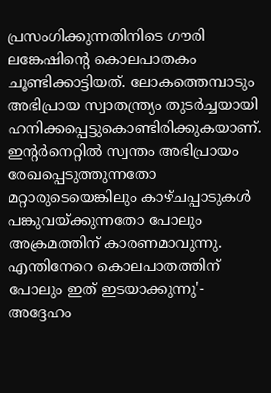പ്രസംഗിക്കുന്നതിനിടെ ഗൗരി ലങ്കേഷിന്റെ കൊലപാതകം ചൂണ്ടിക്കാട്ടിയത്. ലോകത്തെമ്പാടും അഭിപ്രായ സ്വാതന്ത്ര്യം തുടര്‍ച്ചയായി ഹനിക്കപ്പെട്ടുകൊണ്ടിരിക്കുകയാണ്. ഇന്റര്‍നെറ്റില്‍ സ്വന്തം അഭിപ്രായം രേഖപ്പെടുത്തുന്നതോ മറ്റാരുടെയെങ്കിലും കാഴ്ചപ്പാടുകള്‍ പങ്കുവയ്ക്കുന്നതോ പോലും അക്രമത്തിന് കാരണമാവുന്നു. എന്തിനേറെ കൊലപാതത്തിന് പോലും ഇത് ഇടയാക്കുന്നു'- അദ്ദേഹം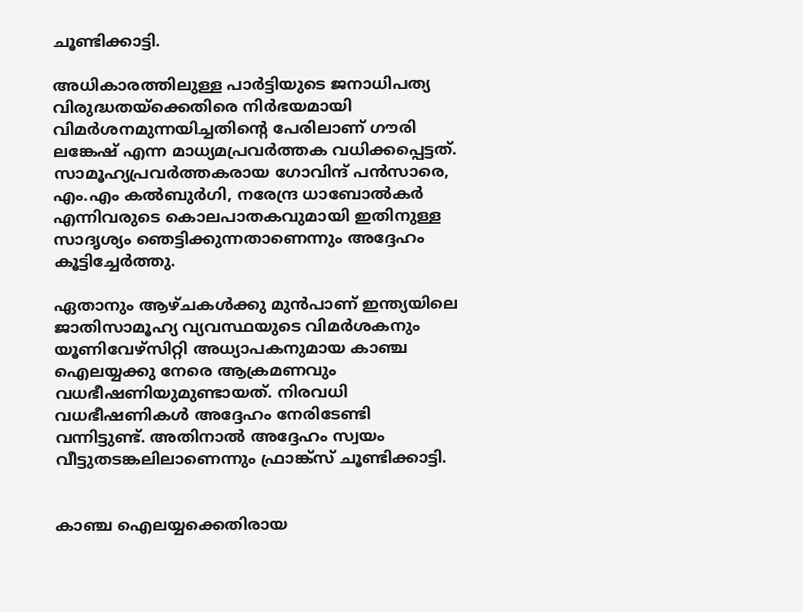ചൂണ്ടിക്കാട്ടി.

അധികാരത്തിലുള്ള പാര്‍ട്ടിയുടെ ജനാധിപത്യ വിരുദ്ധതയ്‌ക്കെതിരെ നിര്‍ഭയമായി വിമര്‍ശനമുന്നയിച്ചതിന്റെ പേരിലാണ് ഗൗരി ലങ്കേഷ് എന്ന മാധ്യമപ്രവര്‍ത്തക വധിക്കപ്പെട്ടത്. സാമൂഹ്യപ്രവര്‍ത്തകരായ ഗോവിന്ദ് പന്‍സാരെ, എം.എം കല്‍ബുര്‍ഗി, നരേന്ദ്ര ധാബോല്‍കര്‍ എന്നിവരുടെ കൊലപാതകവുമായി ഇതിനുള്ള സാദൃശ്യം ഞെട്ടിക്കുന്നതാണെന്നും അദ്ദേഹം കൂട്ടിച്ചേര്‍ത്തു.

ഏതാനും ആഴ്ചകള്‍ക്കു മുന്‍പാണ് ഇന്ത്യയിലെ ജാതിസാമൂഹ്യ വ്യവസ്ഥയുടെ വിമര്‍ശകനും യൂണിവേഴ്‌സിറ്റി അധ്യാപകനുമായ കാഞ്ച ഐലയ്യക്കു നേരെ ആക്രമണവും വധഭീഷണിയുമുണ്ടായത്. നിരവധി വധഭീഷണികള്‍ അദ്ദേഹം നേരിടേണ്ടി വന്നിട്ടുണ്ട്. അതിനാല്‍ അദ്ദേഹം സ്വയം വീട്ടുതടങ്കലിലാണെന്നും ഫ്രാങ്ക്‌സ് ചൂണ്ടിക്കാട്ടി.


കാഞ്ച ഐലയ്യക്കെതിരായ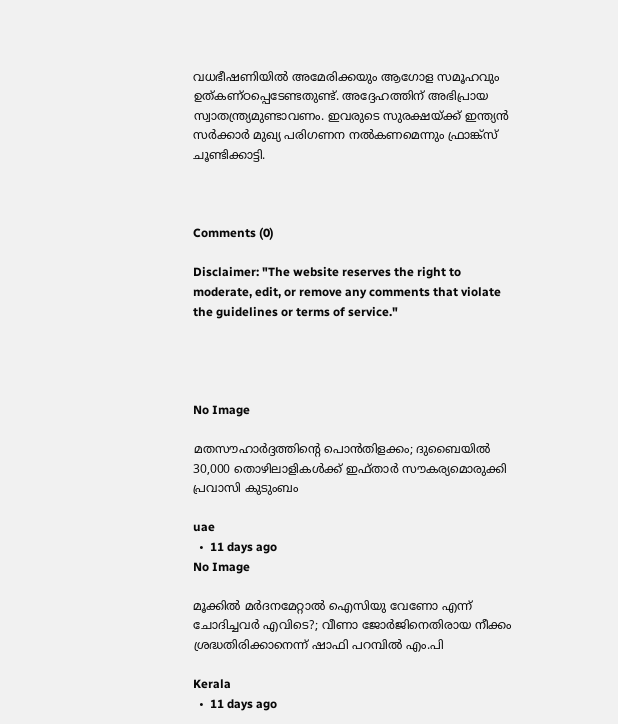വധഭീഷണിയില്‍ അമേരിക്കയും ആഗോള സമൂഹവും ഉത്കണ്ഠപ്പെടേണ്ടതുണ്ട്. അദ്ദേഹത്തിന് അഭിപ്രായ സ്വാതന്ത്ര്യമുണ്ടാവണം. ഇവരുടെ സുരക്ഷയ്ക്ക് ഇന്ത്യന്‍ സര്‍ക്കാര്‍ മുഖ്യ പരിഗണന നല്‍കണമെന്നും ഫ്രാങ്ക്‌സ് ചൂണ്ടിക്കാട്ടി.



Comments (0)

Disclaimer: "The website reserves the right to moderate, edit, or remove any comments that violate the guidelines or terms of service."




No Image

മതസൗഹാർദ്ദത്തിന്റെ പൊൻതിളക്കം; ദുബൈയിൽ 30,000 തൊഴിലാളികൾക്ക് ഇഫ്താർ സൗകര്യമൊരുക്കി പ്രവാസി കുടുംബം

uae
  •  11 days ago
No Image

മൂക്കിൽ മർദനമേറ്റാൽ ഐസിയു വേണോ എന്ന് ചോദിച്ചവർ എവിടെ?; വീണാ ജോർജിനെതിരായ നീക്കം ശ്രദ്ധതിരിക്കാനെന്ന് ഷാഫി പറമ്പിൽ എം.പി

Kerala
  •  11 days ago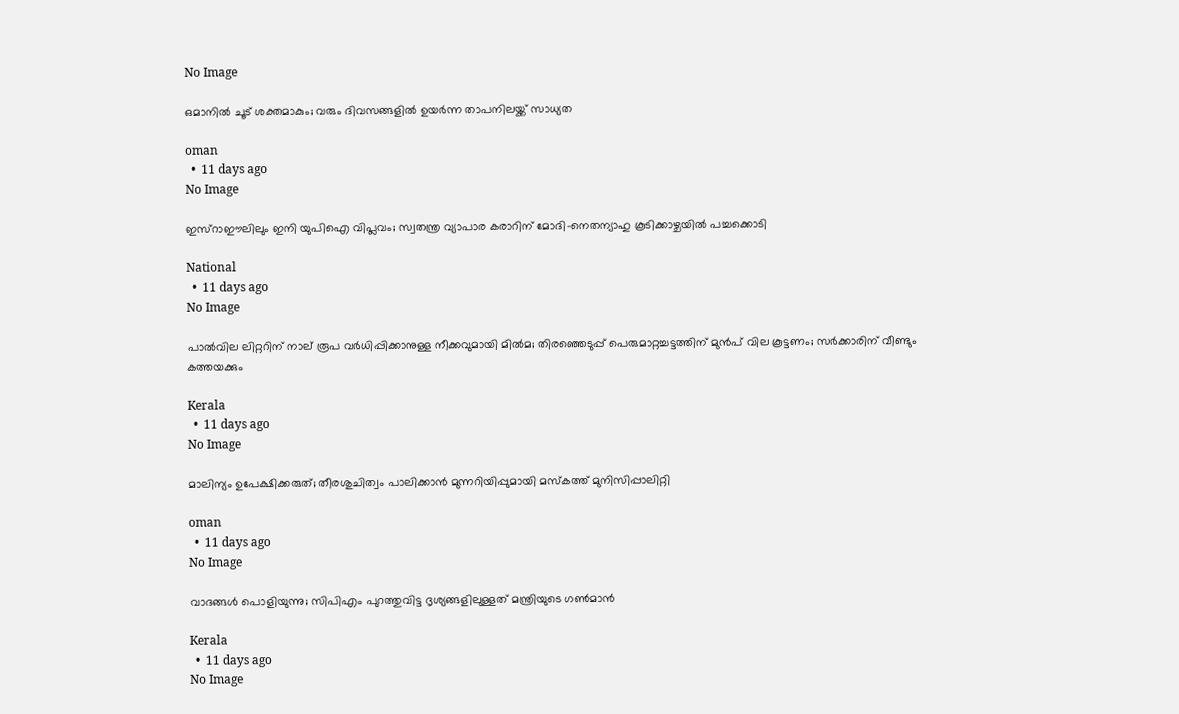No Image

ഒമാനില്‍ ചൂട് ശക്തമാകും; വരും ദിവസങ്ങളില്‍ ഉയര്‍ന്ന താപനിലയ്ക്ക് സാധ്യത

oman
  •  11 days ago
No Image

ഇസ്റാഈലിലും ഇനി യുപിഐ വിപ്ലവം; സ്വതന്ത്ര വ്യാപാര കരാറിന് മോദി-നെതന്യാഹു കൂടിക്കാഴ്ചയിൽ പച്ചക്കൊടി

National
  •  11 days ago
No Image

പാൽവില ലിറ്ററിന് നാല് രൂപ വർധിപ്പിക്കാനുള്ള നീക്കവുമായി മിൽമ; തിരഞ്ഞെടുപ്പ് പെരുമാറ്റച്ചട്ടത്തിന് മുൻപ് വില കൂട്ടണം; സർക്കാരിന് വീണ്ടും കത്തയക്കും

Kerala
  •  11 days ago
No Image

മാലിന്യം ഉപേക്ഷിക്കരുത്; തീരശുചിത്വം പാലിക്കാന്‍ മുന്നറിയിപ്പുമായി മസ്‌കത്ത് മുനിസിപ്പാലിറ്റി

oman
  •  11 days ago
No Image

വാദങ്ങള്‍ പൊളിയുന്നു; സിപിഎം പുറത്തുവിട്ട ദൃശ്യങ്ങളിലുള്ളത് മന്ത്രിയുടെ ഗണ്‍മാന്‍

Kerala
  •  11 days ago
No Image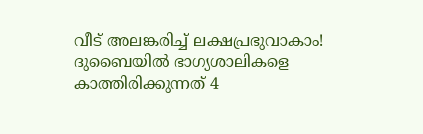വീട് അലങ്കരിച്ച് ലക്ഷപ്രഭുവാകാം! ദുബൈയിൽ ഭാഗ്യശാലികളെ കാത്തിരിക്കുന്നത് 4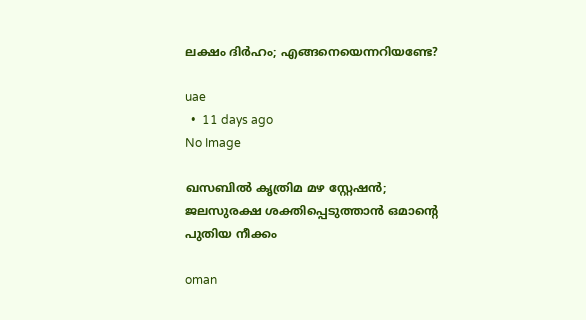ലക്ഷം ദിർഹം; എങ്ങനെയെന്നറിയണ്ടേ?

uae
  •  11 days ago
No Image

ഖസബില്‍ കൃത്രിമ മഴ സ്റ്റേഷന്‍; ജലസുരക്ഷ ശക്തിപ്പെടുത്താന്‍ ഒമാന്റെ പുതിയ നീക്കം

oman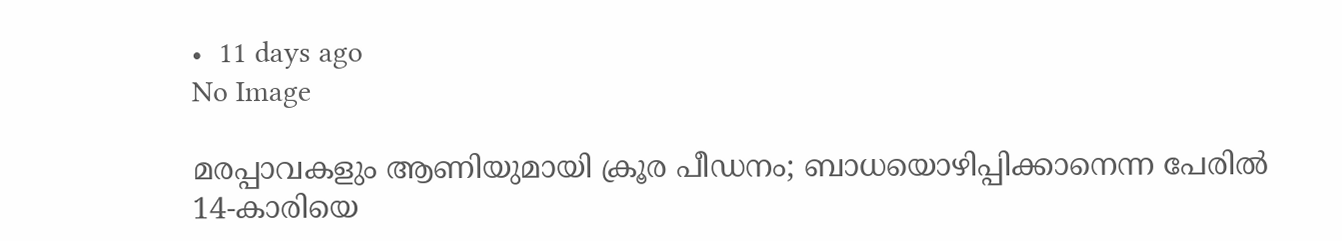•  11 days ago
No Image

മരപ്പാവകളും ആണിയുമായി ക്രൂര പീഡനം; ബാധയൊഴിപ്പിക്കാനെന്ന പേരിൽ 14-കാരിയെ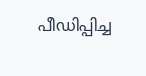പീഡിപ്പിച്ച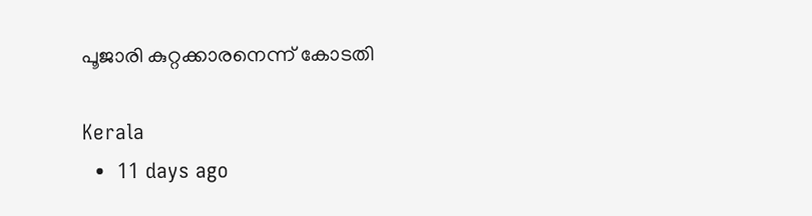പൂജാരി കുറ്റക്കാരനെന്ന് കോടതി

Kerala
  •  11 days ago